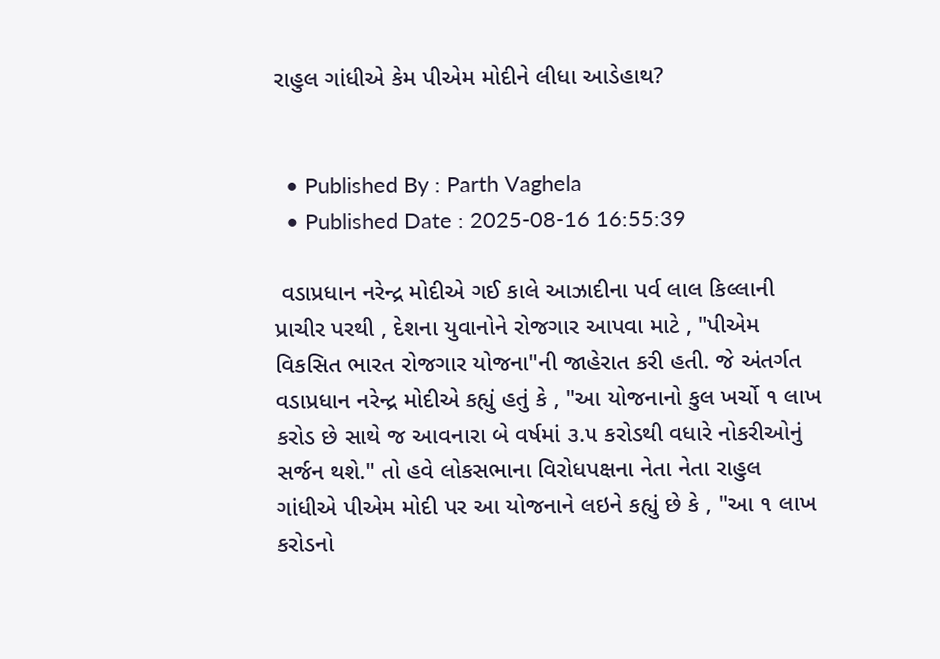રાહુલ ગાંધીએ કેમ પીએમ મોદીને લીધા આડેહાથ?


  • Published By : Parth Vaghela
  • Published Date : 2025-08-16 16:55:39

 વડાપ્રધાન નરેન્દ્ર મોદીએ ગઈ કાલે આઝાદીના પર્વ લાલ કિલ્લાની પ્રાચીર પરથી , દેશના યુવાનોને રોજગાર આપવા માટે , "પીએમ વિકસિત ભારત રોજગાર યોજના"ની જાહેરાત કરી હતી. જે અંતર્ગત વડાપ્રધાન નરેન્દ્ર મોદીએ કહ્યું હતું કે , "આ યોજનાનો કુલ ખર્ચો ૧ લાખ કરોડ છે સાથે જ આવનારા બે વર્ષમાં ૩.૫ કરોડથી વધારે નોકરીઓનું સર્જન થશે." તો હવે લોકસભાના વિરોધપક્ષના નેતા નેતા રાહુલ ગાંધીએ પીએમ મોદી પર આ યોજનાને લઇને કહ્યું છે કે , "આ ૧ લાખ કરોડનો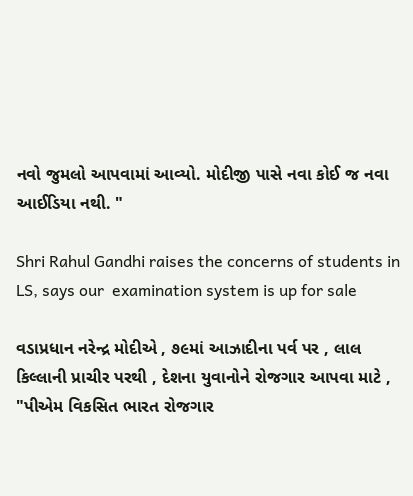નવો જુમલો આપવામાં આવ્યો. મોદીજી પાસે નવા કોઈ જ નવા આઈડિયા નથી. "

Shri Rahul Gandhi raises the concerns of students in LS, says our  examination system is up for sale

વડાપ્રધાન નરેન્દ્ર મોદીએ , ૭૯માં આઝાદીના પર્વ પર , લાલ કિલ્લાની પ્રાચીર પરથી , દેશના યુવાનોને રોજગાર આપવા માટે , "પીએમ વિકસિત ભારત રોજગાર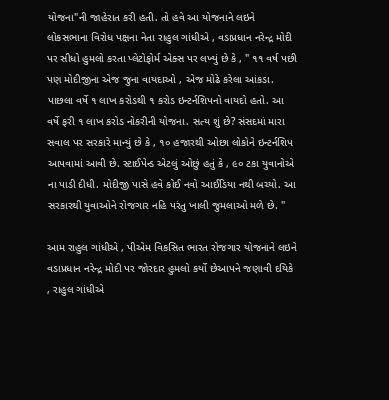યોજના"ની જાહેરાત કરી હતી. તો હવે આ યોજનાને લઇને લોકસભાના વિરોધ પક્ષના નેતા રાહુલ ગાંધીએ , વડાપ્રધાન નરેન્દ્ર મોદી પર સીધો હુમલો કરતા પ્લેટોફોર્મ એક્સ પર લખ્યું છે કે , " ૧૧ વર્ષ પછી પણ મોદીજીના એજ જુના વાયદાઓ , એજ મોઢે કરેલા આંકડા. પાછલા વર્ષે ૧ લાખ કરોડથી ૧ કરોડ ઇન્ટર્નશિપનો વાયદો હતો. આ વર્ષે ફરી ૧ લાખ કરોડ નોકરીની યોજના. સત્ય શું છે? સંસદમાં મારા સવાલ પર સરકારે માન્યું છે કે , ૧૦ હજારથી ઓછા લોકોને ઇન્ટર્નશિપ આપવામાં આવી છે. સ્ટાઈપેન્ડ એટલું ઓછું હતું કે , ૯૦ ટકા યુવાનોએ ના પાડી દીધી. મોદીજી પાસે હવે કોઈ નવો આઈડિયા નથી બચ્યો. આ સરકારથી યુવાઓને રોજગાર નહિ પરંતુ ખાલી જુમલાઓ મળે છે. "

આમ રાહુલ ગાંધીએ , પીએમ વિકસિત ભારત રોજગાર યોજનાને લઇને વડાપ્રધાન નરેન્દ્ર મોદી પર જોરદાર હુમલો કર્યો છેઆપને જણાવી દયિકે , રાહુલ ગાંધીએ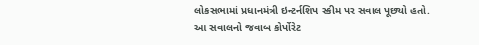લોકસભામાં પ્રધાનમંત્રી ઇન્ટર્નશિપ સ્કીમ પર સવાલ પૂછ્યો હતો. આ સવાલનો જવાબ કોર્પોરેટ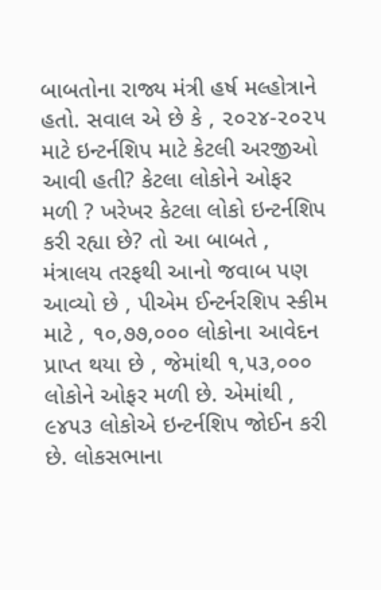બાબતોના રાજ્ય મંત્રી હર્ષ મલ્હોત્રાને હતો. સવાલ એ છે કે , ૨૦૨૪-૨૦૨૫ માટે ઇન્ટર્નશિપ માટે કેટલી અરજીઓ આવી હતી? કેટલા લોકોને ઓફર મળી ? ખરેખર કેટલા લોકો ઇન્ટર્નશિપ કરી રહ્યા છે? તો આ બાબતે , મંત્રાલય તરફથી આનો જવાબ પણ આવ્યો છે , પીએમ ઈન્ટર્નરશિપ સ્કીમ માટે , ૧૦,૭૭,૦૦૦ લોકોના આવેદન પ્રાપ્ત થયા છે , જેમાંથી ૧,૫૩,૦૦૦ લોકોને ઓફર મળી છે. એમાંથી , ૯૪૫૩ લોકોએ ઇન્ટર્નશિપ જોઈન કરી છે. લોકસભાના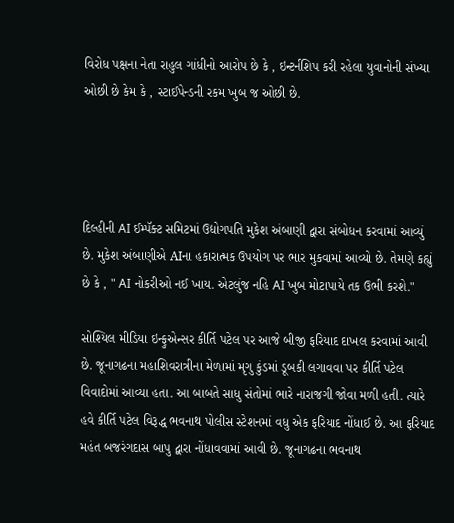વિરોધ પક્ષના નેતા રાહુલ ગાંધીનો આરોપ છે કે , ઇન્ટર્નશિપ કરી રહેલા યુવાનોની સંખ્યા ઓછી છે કેમ કે , સ્ટાઈપેન્ડની રકમ ખુબ જ ઓછી છે.




દિલ્હીની AI ઈમ્પૅક્ટ સમિટમાં ઉદ્યોગપતિ મુકેશ અંબાણી દ્વારા સંબોધન કરવામાં આવ્યું છે. મુકેશ અંબાણીએ AIના હકારાત્મક ઉપયોગ પર ભાર મુકવામાં આવ્યો છે. તેમણે કહ્યું છે કે , " AI નોકરીઓ નઈ ખાય. એટલુંજ નહિ AI ખુબ મોટાપાયે તક ઉભી કરશે."

સોશ્યિલ મીડિયા ઇન્ફુએન્સર કીર્તિ પટેલ પર આજે બીજી ફરિયાદ દાખલ કરવામાં આવી છે. જૂનાગઢના મહાશિવરાત્રીના મેળામાં મૃગુ કુંડમાં ડૂબકી લગાવવા પર કીર્તિ પટેલ વિવાદોમાં આવ્યા હતા. આ બાબતે સાધુ સંતોમાં ભારે નારાજગી જોવા મળી હતી. ત્યારે હવે કીર્તિ પટેલ વિરૂદ્ધ ભવનાથ પોલીસ સ્ટેશનમાં વધુ એક ફરિયાદ નોંધાઈ છે. આ ફરિયાદ મહંત બજરંગદાસ બાપુ દ્વારા નોંધાવવામાં આવી છે. જૂનાગઢના ભવનાથ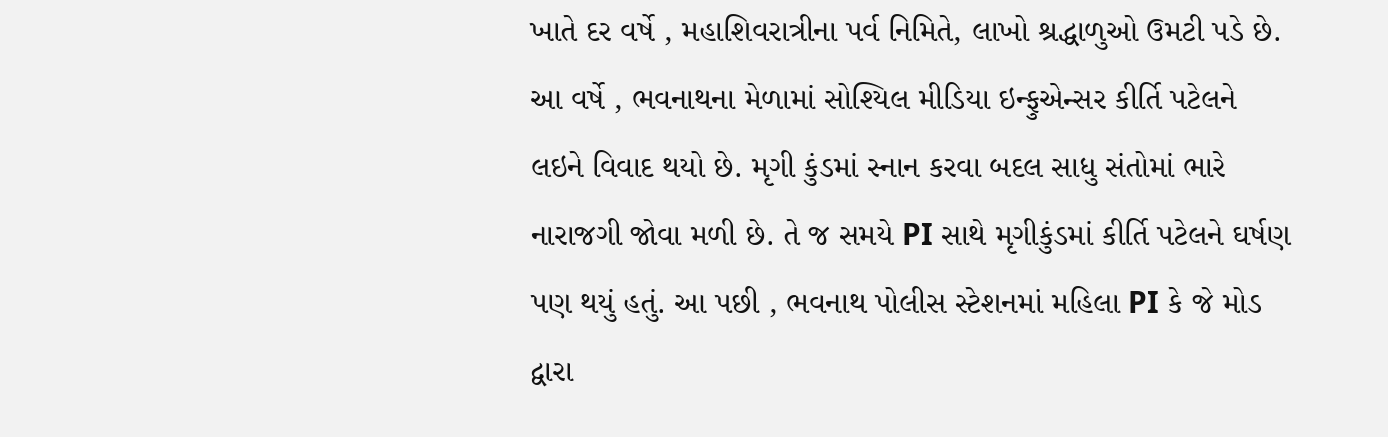ખાતે દર વર્ષે , મહાશિવરાત્રીના પર્વ નિમિતે, લાખો શ્રદ્ધાળુઓ ઉમટી પડે છે. આ વર્ષે , ભવનાથના મેળામાં સોશ્યિલ મીડિયા ઇન્ફુએન્સર કીર્તિ પટેલને લઇને વિવાદ થયો છે. મૃગી કુંડમાં સ્નાન કરવા બદલ સાધુ સંતોમાં ભારે નારાજગી જોવા મળી છે. તે જ સમયે PI સાથે મૃગીકુંડમાં કીર્તિ પટેલને ઘર્ષણ પણ થયું હતું. આ પછી , ભવનાથ પોલીસ સ્ટેશનમાં મહિલા PI કે જે મોડ દ્વારા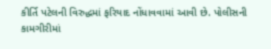કીર્તિ પટેલની વિરુદ્ધમાં ફરિયાદ નોંધાવવામાં આવી છે. પોલીસની કામગીરીમાં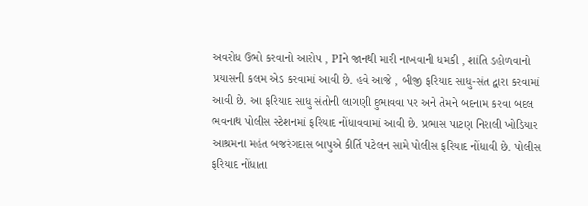અવરોધ ઉભો કરવાનો આરોપ , PIને જાનથી મારી નાખવાની ધમકી , શાંતિ ડહોળવાનો પ્રયાસની કલમ એડ કરવામાં આવી છે. હવે આજે , બીજી ફરિયાદ સાધુ-સંત દ્વારા કરવામાં આવી છે. આ ફરિયાદ સાધુ સંતોની લાગણી દુભાવવા પર અને તેમને બદનામ કરવા બદલ ભવનાથ પોલીસ સ્ટેશનમાં ફરિયાદ નોંધાવવામાં આવી છે. પ્રભાસ પાટણ નિરાલી ખોડિયાર આશ્રમના મહંત બજરંગદાસ બાપુએ કીર્તિ પટેલન સામે પોલીસ ફરિયાદ નોંધાવી છે. પોલીસ ફરિયાદ નોંધાતા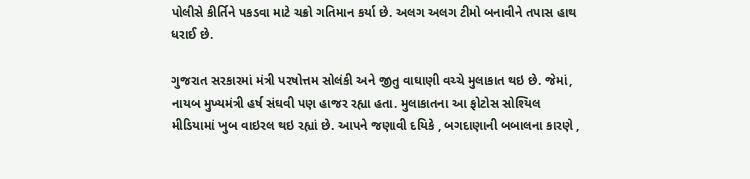પોલીસે કીર્તિને પકડવા માટે ચક્રો ગતિમાન કર્યા છે. અલગ અલગ ટીમો બનાવીને તપાસ હાથ ધરાઈ છે.

ગુજરાત સરકારમાં મંત્રી પરષોત્તમ સોલંકી અને જીતુ વાઘાણી વચ્ચે મુલાકાત થઇ છે. જેમાં, નાયબ મુખ્યમંત્રી હર્ષ સંઘવી પણ હાજર રહ્યા હતા. મુલાકાતના આ ફોટોસ સોશ્યિલ મીડિયામાં ખુબ વાઇરલ થઇ રહ્યાં છે. આપને જણાવી દયિકે , બગદાણાની બબાલના કારણે ,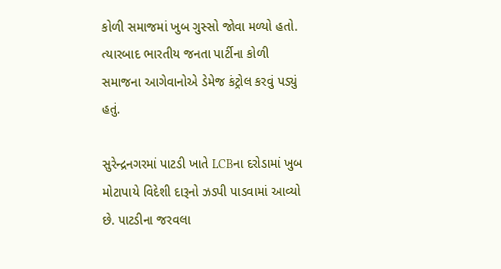કોળી સમાજમાં ખુબ ગુસ્સો જોવા મળ્યો હતો. ત્યારબાદ ભારતીય જનતા પાર્ટીના કોળી સમાજના આગેવાનોએ ડેમેજ કંટ્રોલ કરવું પડ્યું હતું.

સુરેન્દ્રનગરમાં પાટડી ખાતે LCBના દરોડામાં ખુબ મોટાપાયે વિદેશી દારૂનો ઝડપી પાડવામાં આવ્યો છે. પાટડીના જરવલા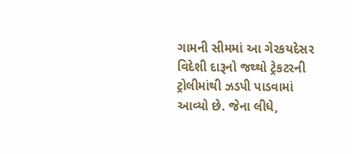ગામની સીમમાં આ ગેરકયદેસર વિદેશી દારૂનો જથ્થો ટ્રેકટરની ટ્રોલીમાંથી ઝડપી પાડવામાં આવ્યો છે. જેના લીધે,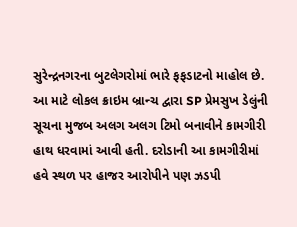સુરેન્દ્રનગરના બુટલેગરોમાં ભારે ફફડાટનો માહોલ છે. આ માટે લોકલ ક્રાઇમ બ્રાન્ચ દ્વારા SP પ્રેમસુખ ડેલુંની સૂચના મુજબ અલગ અલગ ટિમો બનાવીને કામગીરી હાથ ધરવામાં આવી હતી. દરોડાની આ કામગીરીમાં હવે સ્થળ પર હાજર આરોપીને પણ ઝડપી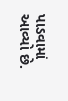પાડવામાં આવ્યો છે.